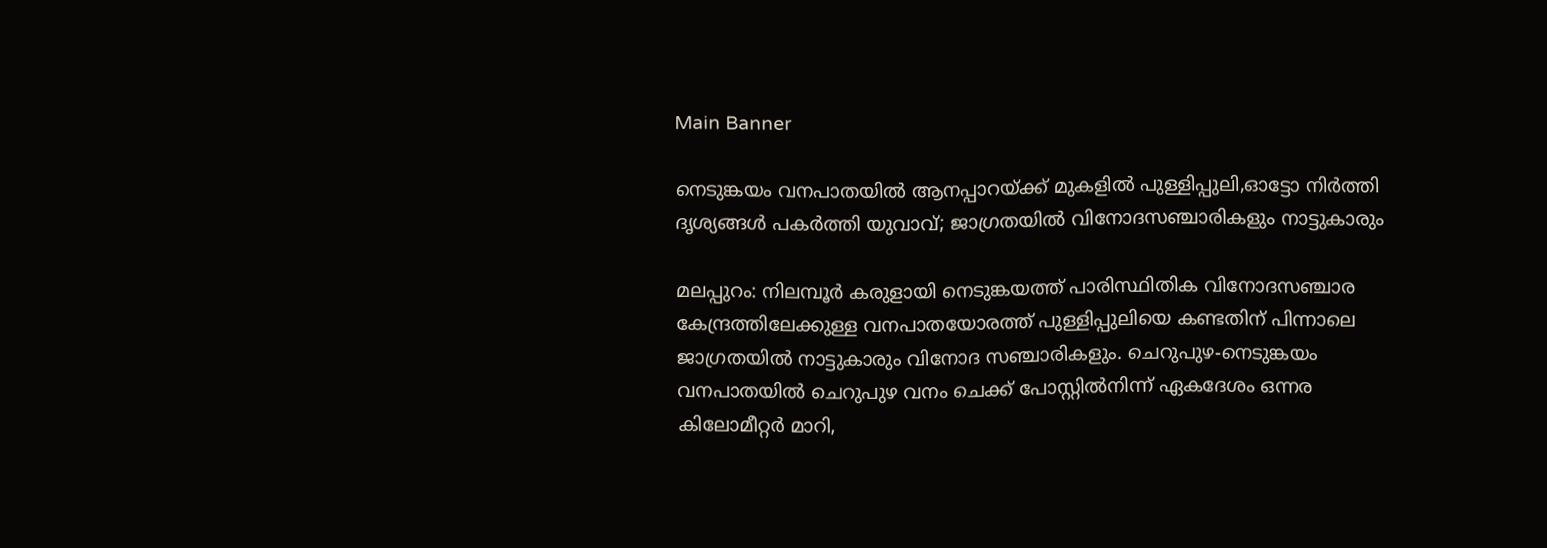Main Banner

നെടുങ്കയം വനപാതയില്‍ ആനപ്പാറയ്ക്ക് മുകളില്‍ പുള്ളിപ്പുലി,ഓട്ടോ നിര്‍ത്തി ദൃശ്യങ്ങള്‍ പകര്‍ത്തി യുവാവ്; ജാഗ്രതയില്‍ വിനോദസഞ്ചാരികളും നാട്ടുകാരും

മലപ്പുറം: നിലമ്പൂര്‍ കരുളായി നെടുങ്കയത്ത് പാരിസ്ഥിതിക വിനോദസഞ്ചാര കേന്ദ്രത്തിലേക്കുള്ള വനപാതയോരത്ത് പുള്ളിപ്പുലിയെ കണ്ടതിന് പിന്നാലെ ജാഗ്രതയിൽ നാട്ടുകാരും വിനോദ സഞ്ചാരികളും. ചെറുപുഴ-നെടുങ്കയം വനപാതയില്‍ ചെറുപുഴ വനം ചെക്ക് പോസ്റ്റില്‍നിന്ന് ഏകദേശം ഒന്നര കിലോമീറ്റര്‍ മാറി,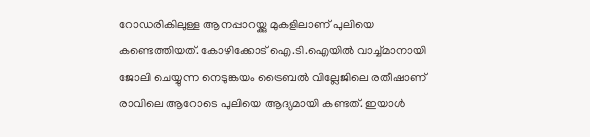റോഡരികിലുള്ള ആനപ്പാറയ്ക്കു മുകളിലാണ് പുലിയെ കണ്ടെത്തിയത്. കോഴിക്കോട് ഐ.ടി.ഐയില്‍ വാച്ച്മാനായി ജോലി ചെയ്യുന്ന നെടുങ്കയം ട്രൈബല്‍ വില്ലേജിലെ രതീഷാണ് രാവിലെ ആറോടെ പുലിയെ ആദ്യമായി കണ്ടത്. ഇയാള്‍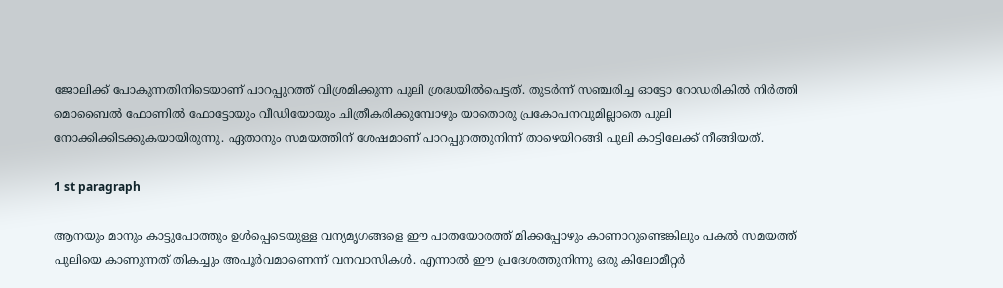ജോലിക്ക് പോകുന്നതിനിടെയാണ് പാറപ്പുറത്ത് വിശ്രമിക്കുന്ന പുലി ശ്രദ്ധയില്‍പെട്ടത്. തുടര്‍ന്ന് സഞ്ചരിച്ച ഓട്ടോ റോഡരികില്‍ നിര്‍ത്തി മൊബൈല്‍ ഫോണില്‍ ഫോട്ടോയും വീഡിയോയും ചിത്രീകരിക്കുമ്പോഴും യാതൊരു പ്രകോപനവുമില്ലാതെ പുലി നോക്കിക്കിടക്കുകയായിരുന്നു. ഏതാനും സമയത്തിന് ശേഷമാണ് പാറപ്പുറത്തുനിന്ന് താഴെയിറങ്ങി പുലി കാട്ടിലേക്ക് നീങ്ങിയത്.

1 st paragraph

ആനയും മാനും കാട്ടുപോത്തും ഉള്‍പ്പെടെയുള്ള വന്യമൃഗങ്ങളെ ഈ പാതയോരത്ത് മിക്കപ്പോഴും കാണാറുണ്ടെങ്കിലും പകല്‍ സമയത്ത് പുലിയെ കാണുന്നത് തികച്ചും അപൂര്‍വമാണെന്ന് വനവാസികള്‍. എന്നാല്‍ ഈ പ്രദേശത്തുനിന്നു ഒരു കിലോമീറ്റര്‍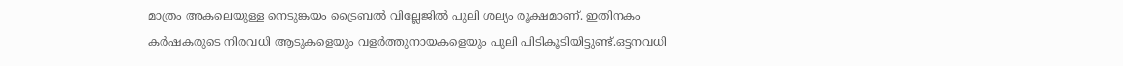മാത്രം അകലെയുള്ള നെടുങ്കയം ട്രൈബല്‍ വില്ലേജില്‍ പുലി ശല്യം രൂക്ഷമാണ്. ഇതിനകം കര്‍ഷകരുടെ നിരവധി ആടുകളെയും വളര്‍ത്തുനായകളെയും പുലി പിടികൂടിയിട്ടുണ്ട്.ഒട്ടനവധി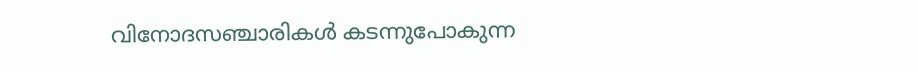വിനോദസഞ്ചാരികള്‍ കടന്നുപോകുന്ന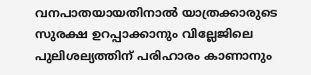വനപാതയായതിനാല്‍ യാത്രക്കാരുടെ സുരക്ഷ ഉറപ്പാക്കാനും വില്ലേജിലെ പുലിശല്യത്തിന് പരിഹാരം കാണാനും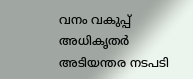വനം വകുപ്പ് അധികൃതര്‍ അടിയന്തര നടപടി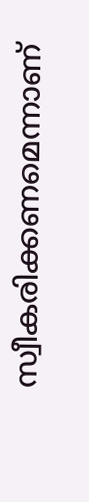സ്വീകരിക്കണമെന്നാണ്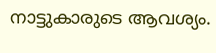നാട്ടുകാരുടെ ആവശ്യം.